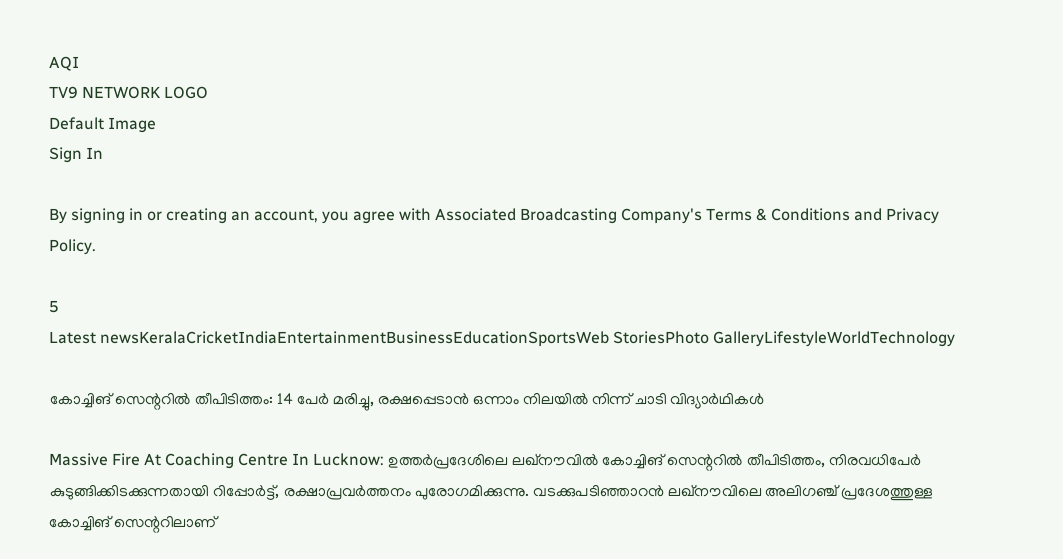AQI
TV9 NETWORK LOGO
Default Image
Sign In

By signing in or creating an account, you agree with Associated Broadcasting Company's Terms & Conditions and Privacy Policy.

5
Latest newsKeralaCricketIndiaEntertainmentBusinessEducationSportsWeb StoriesPhoto GalleryLifestyleWorldTechnology

കോച്ചിങ് സെന്ററിൽ തീപിടിത്തം: 14 പേർ മരിച്ചു, രക്ഷപ്പെടാൻ ഒന്നാം നിലയിൽ നിന്ന് ചാടി വിദ്യാർഥികൾ

Massive Fire At Coaching Centre In Lucknow: ഉത്തർപ്രദേശിലെ ലഖ്‌നൗവിൽ കോച്ചിങ് സെന്ററിൽ തീപിടിത്തം, നിരവധിപേർ കുടുങ്ങിക്കിടക്കുന്നതായി റിപ്പോർട്ട്, രക്ഷാപ്രവർത്തനം പുരോഗമിക്കുന്നു. വടക്കുപടിഞ്ഞാറൻ ലഖ്‌നൗവിലെ അലിഗഞ്ച് പ്രദേശത്തുള്ള കോച്ചിങ് സെന്ററിലാണ്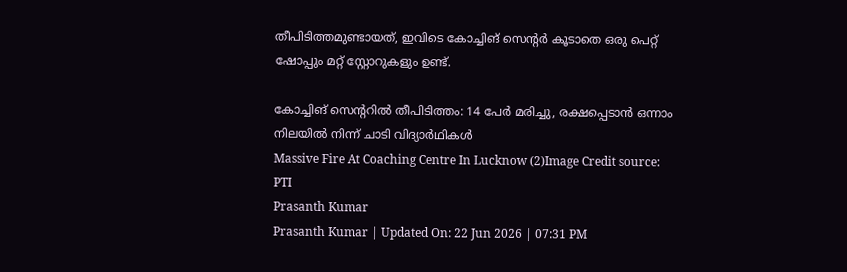തീപിടിത്തമുണ്ടായത്, ഇവിടെ കോച്ചിങ് സെന്റർ കൂടാതെ ഒരു പെറ്റ് ഷോപ്പും മറ്റ് സ്റ്റോറുകളും ഉണ്ട്.

കോച്ചിങ് സെന്ററിൽ തീപിടിത്തം: 14 പേർ മരിച്ചു, രക്ഷപ്പെടാൻ ഒന്നാം നിലയിൽ നിന്ന് ചാടി വിദ്യാർഥികൾ
Massive Fire At Coaching Centre In Lucknow (2)Image Credit source: PTI
Prasanth Kumar
Prasanth Kumar | Updated On: 22 Jun 2026 | 07:31 PM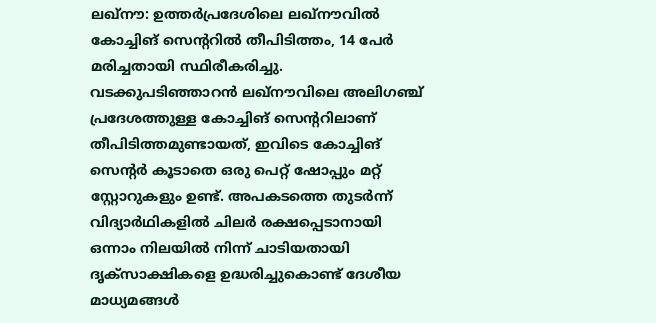ലഖ്നൗ: ഉത്തർപ്രദേശിലെ ലഖ്‌നൗവിൽ കോച്ചിങ് സെന്ററിൽ തീപിടിത്തം, 14 പേർ മരിച്ചതായി സ്ഥിരീകരിച്ചു. വടക്കുപടിഞ്ഞാറൻ ലഖ്‌നൗവിലെ അലിഗഞ്ച് പ്രദേശത്തുള്ള കോച്ചിങ് സെന്ററിലാണ് തീപിടിത്തമുണ്ടായത്, ഇവിടെ കോച്ചിങ് സെന്റർ കൂടാതെ ഒരു പെറ്റ് ഷോപ്പും മറ്റ് സ്റ്റോറുകളും ഉണ്ട്. അ‌പകടത്തെ തുടർന്ന് വിദ്യാർഥികളിൽ ചിലർ രക്ഷപ്പെടാനായി ഒന്നാം നിലയിൽ നിന്ന് ചാടിയതായി ദൃക്സാക്ഷികളെ ഉദ്ധരിച്ചുകൊണ്ട് ദേശീയ മാധ്യമങ്ങൾ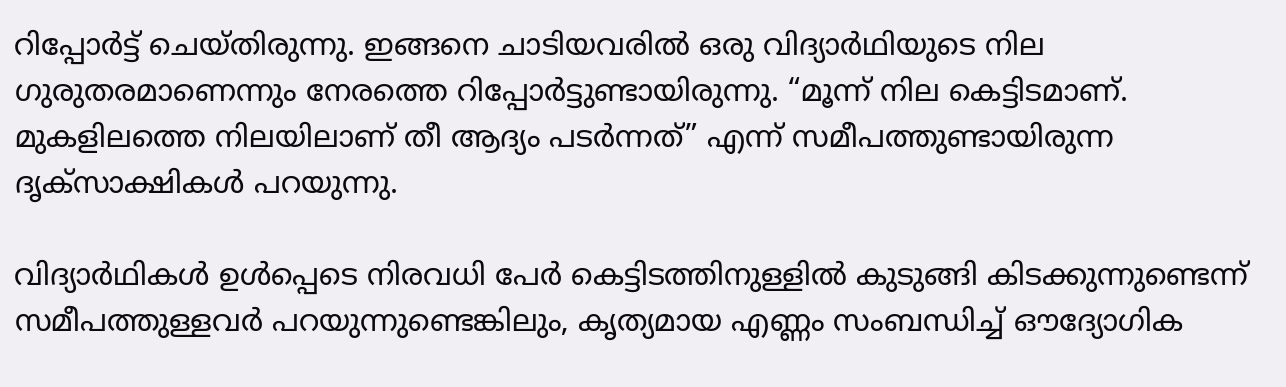റിപ്പോർട്ട് ചെയ്തിരുന്നു. ഇങ്ങനെ ചാടിയവരിൽ ഒരു വിദ്യാർഥിയുടെ നില ഗുരുതരമാണെന്നും നേരത്തെ റിപ്പോർട്ടുണ്ടായിരുന്നു. “മൂന്ന് നില കെട്ടിടമാണ്. മുകളിലത്തെ നിലയിലാണ് തീ ആദ്യം പടർന്നത്” എന്ന് സമീപത്തുണ്ടായിരുന്ന ദൃക്സാക്ഷികൾ പറയുന്നു.

വിദ്യാർഥികൾ ഉൾപ്പെടെ നിരവധി പേർ കെട്ടിടത്തിനുള്ളിൽ കുടുങ്ങി കിടക്കുന്നുണ്ടെന്ന് സമീപത്തുള്ളവർ പറയുന്നുണ്ടെങ്കിലും, കൃത്യമായ എണ്ണം സംബന്ധിച്ച് ഔദ്യോഗിക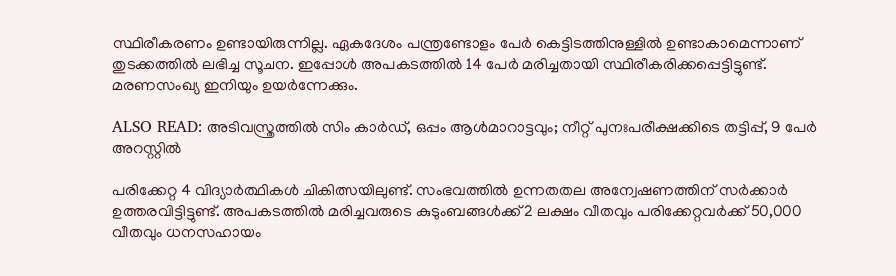സ്ഥിരീകരണം ഉണ്ടായിരുന്നില്ല. ഏകദേശം പന്ത്രണ്ടോളം പേർ കെട്ടിടത്തിനുള്ളിൽ ഉണ്ടാകാമെന്നാണ് തുടക്കത്തിൽ ലഭിച്ച സൂചന. ഇപ്പോൾ അ‌പകടത്തിൽ 14 പേർ മരിച്ചതായി സ്ഥിരീകരിക്കപ്പെട്ടിട്ടുണ്ട്. മരണസംഖ്യ ഇനിയും ഉയർന്നേക്കും.

ALSO READ: അടിവസ്ത്രത്തിൽ സിം കാർഡ്, ഒപ്പം ആൾമാറാട്ടവും; നീറ്റ് പുനഃപരീക്ഷക്കിടെ തട്ടിപ്പ്, 9 പേർ അറസ്റ്റിൽ

പരിക്കേറ്റ 4 വിദ്യാർത്ഥികൾ ചികിത്സയിലുണ്ട്. സംഭവത്തിൽ ഉന്നതതല അന്വേഷണത്തിന് സർക്കാർ ഉത്തരവിട്ടിട്ടുണ്ട്. അപകടത്തിൽ മരിച്ചവരുടെ കുടുംബങ്ങൾക്ക് 2 ലക്ഷം വീതവും പരിക്കേറ്റവർക്ക് 50,000 വീതവും ധനസഹായം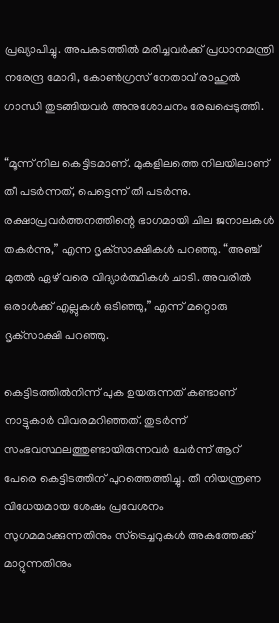പ്രഖ്യാപിച്ചു. അപകടത്തിൽ മരിച്ചവർക്ക് പ്രധാനമന്ത്രി നരേന്ദ്ര മോദി, കോൺഗ്രസ് നേതാവ് രാഹുൽ ഗാന്ധി തുടങ്ങിയവർ അനുശോചനം രേഖപ്പെടുത്തി.

“മൂന്ന് നില കെട്ടിടമാണ്. മുകളിലത്തെ നിലയിലാണ് തീ പടർന്നത്, പെട്ടെന്ന് തീ പടർന്നു. രക്ഷാപ്രവർത്തനത്തിന്റെ ഭാഗമായി ചില ജനാലകൾ തകർന്നു,” എന്ന ദൃക്‌സാക്ഷികൾ പറഞ്ഞു. “അഞ്ച് മുതൽ ഏഴ് വരെ വിദ്യാർത്ഥികൾ ചാടി. അവരിൽ ഒരാൾക്ക് എല്ലുകൾ ഒടിഞ്ഞു,” എന്ന് മറ്റൊരു ദൃക്‌സാക്ഷി പറഞ്ഞു.

കെട്ടിടത്തിൽനിന്ന് പുക ഉയരുന്നത് കണ്ടാണ് നാട്ടുകാർ വിവരമറിഞ്ഞത്. തുടർന്ന് സംഭവസ്ഥലത്തുണ്ടായിരുന്നവർ ചേർന്ന് ആറ് പേരെ കെട്ടിടത്തിന് പുറത്തെത്തിച്ചു. തീ നിയന്ത്രണ വിധേയമായ ശേഷം പ്രവേശനം സുഗമമാക്കുന്നതിനും സ്ട്രെച്ചറുകൾ അകത്തേക്ക് മാറ്റുന്നതിനും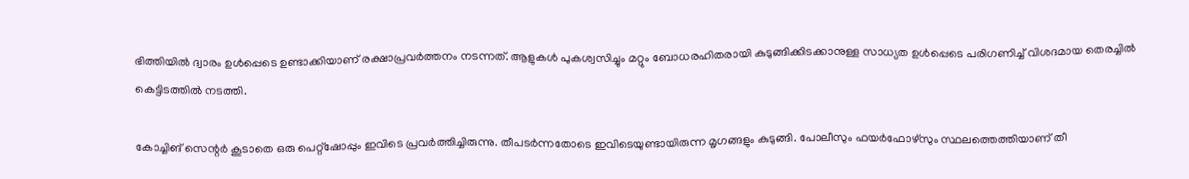ഭിത്തിയിൽ ദ്വാരം ഉൾപ്പെടെ ഉണ്ടാക്കിയാണ് രക്ഷാപ്രവർത്തനം നടന്നത്. ആളുകൾ പുകശ്വസിച്ചും മറ്റും ബോധരഹിതരായി കുടുങ്ങിക്കിടക്കാനുള്ള സാധ്യത ഉൾപ്പെടെ പരിഗണിച്ച് വിശദമായ തെരച്ചിൽ കെട്ടിടത്തിൽ നടത്തി.

കോച്ചിങ് സെന്റർ കൂടാതെ ഒരു പെറ്റ്ഷോപ്പും ഇവിടെ പ്രവർത്തിച്ചിരുന്നു. തീപടർന്നതോടെ ഇവിടെയുണ്ടായിരുന്ന മൃഗങ്ങളും കുടുങ്ങി. പോലീസും ഫയർഫോഴ്‌സും സ്ഥലത്തെത്തിയാണ് തീ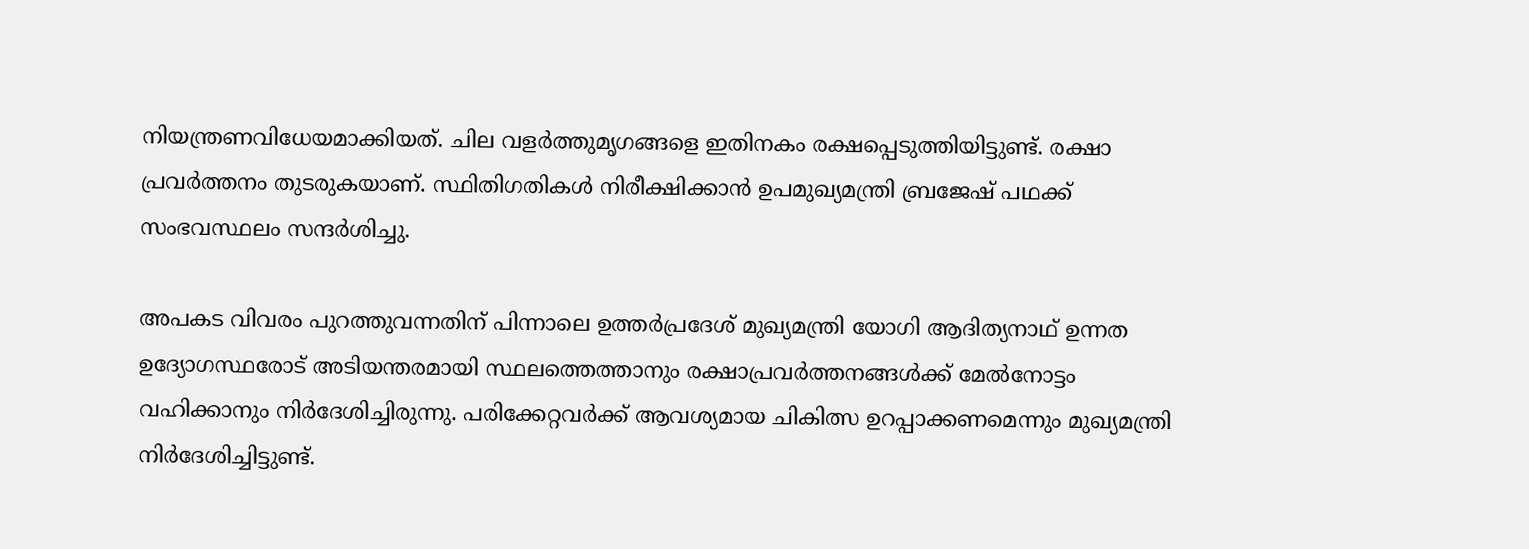നിയന്ത്രണവിധേയമാക്കിയത്. ചില വളർത്തുമൃഗങ്ങളെ ഇതിനകം രക്ഷപ്പെടുത്തിയിട്ടുണ്ട്. രക്ഷാ പ്രവർത്തനം തുടരുകയാണ്. സ്ഥിതിഗതികൾ നിരീക്ഷിക്കാൻ ഉപമുഖ്യമന്ത്രി ബ്രജേഷ് പഥക്ക് സംഭവസ്ഥലം സന്ദർശിച്ചു.

അ‌പകട വിവരം പുറത്തുവന്നതിന് പിന്നാലെ ഉത്തർപ്രദേശ് മുഖ്യമന്ത്രി യോഗി ആദിത്യനാഥ് ഉന്നത ഉദ്യോഗസ്ഥരോട് അടിയന്തരമായി സ്ഥലത്തെത്താനും രക്ഷാപ്രവർത്തനങ്ങൾക്ക് മേൽനോട്ടം വഹിക്കാനും നിർദേശിച്ചിരുന്നു. പരിക്കേറ്റവർക്ക് ആവശ്യമായ ചികിത്സ ഉറപ്പാക്കണമെന്നും മുഖ്യമന്ത്രി നിർദേശിച്ചിട്ടുണ്ട്.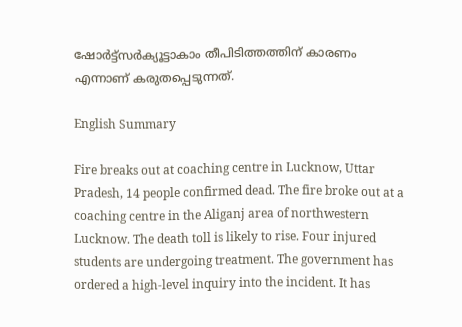ഷോർട്ട്സർക്യൂട്ടാകാം തീപിടിത്തത്തിന് കാരണം എന്നാണ് കരുതപ്പെടുന്നത്.

English Summary

Fire breaks out at coaching centre in Lucknow, Uttar Pradesh, 14 people confirmed dead. The fire broke out at a coaching centre in the Aliganj area of northwestern Lucknow. The death toll is likely to rise. Four injured students are undergoing treatment. The government has ordered a high-level inquiry into the incident. It has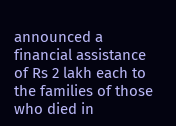announced a financial assistance of Rs 2 lakh each to the families of those who died in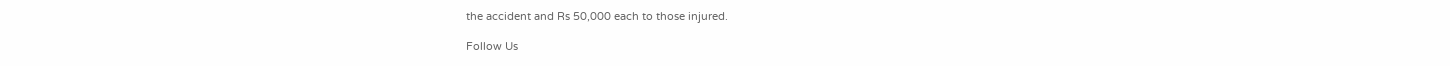the accident and Rs 50,000 each to those injured.

Follow Us